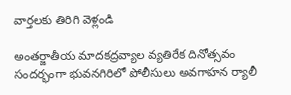వార్తలకు తిరిగి వెళ్లండి

అంతర్జాతీయ మాదకద్రవ్యాల వ్యతిరేక దినోత్సవం సందర్భంగా భువనగిరిలో పోలీసులు అవగాహన ర్యాలీ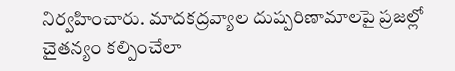నిర్వహించారు. మాదకద్రవ్యాల దుష్పరిణామాలపై ప్రజల్లో చైతన్యం కల్పించేలా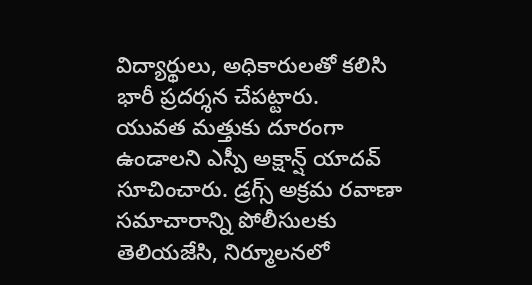విద్యార్థులు, అధికారులతో కలిసి భారీ ప్రదర్శన చేపట్టారు.
యువత మత్తుకు దూరంగా ఉండాలని ఎస్పీ అక్షాన్ష్ యాదవ్ సూచించారు. డ్రగ్స్ అక్రమ రవాణా సమాచారాన్ని పోలీసులకు తెలియజేసి, నిర్మూలనలో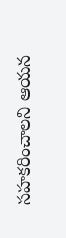సహకరించాలని ఆయన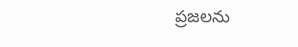ప్రజలను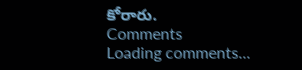కోరారు.
Comments
Loading comments...